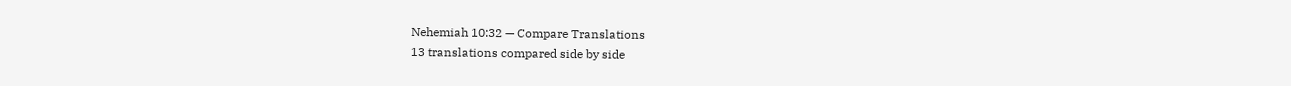Nehemiah 10:32 — Compare Translations
13 translations compared side by side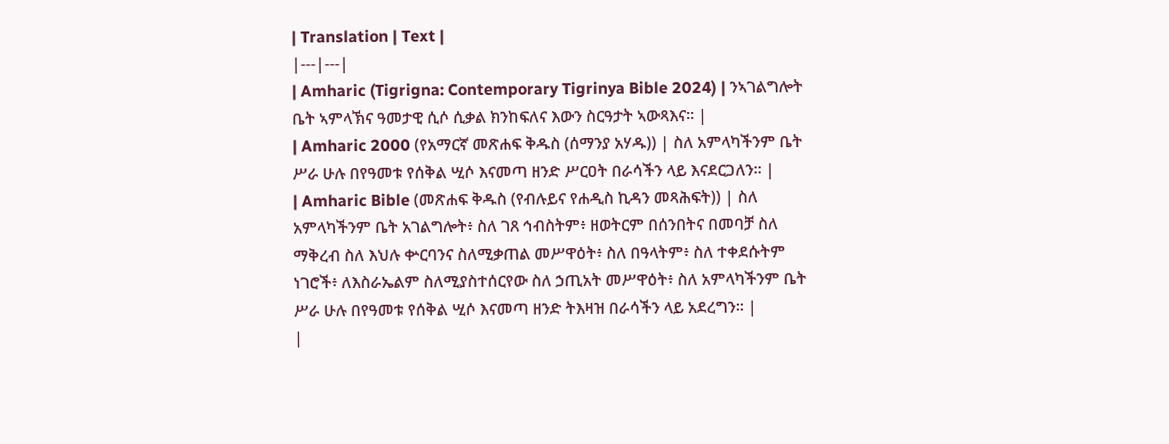| Translation | Text |
|---|---|
| Amharic (Tigrigna: Contemporary Tigrinya Bible 2024) | ንኣገልግሎት ቤት ኣምላኽና ዓመታዊ ሲሶ ሲቃል ክንከፍለና እውን ስርዓታት ኣውጻእና። |
| Amharic 2000 (የአማርኛ መጽሐፍ ቅዱስ (ሰማንያ አሃዱ)) | ስለ አምላካችንም ቤት ሥራ ሁሉ በየዓመቱ የሰቅል ሢሶ እናመጣ ዘንድ ሥርዐት በራሳችን ላይ እናደርጋለን። |
| Amharic Bible (መጽሐፍ ቅዱስ (የብሉይና የሐዲስ ኪዳን መጻሕፍት)) | ስለ አምላካችንም ቤት አገልግሎት፥ ስለ ገጸ ኅብስትም፥ ዘወትርም በሰንበትና በመባቻ ስለ ማቅረብ ስለ እህሉ ቍርባንና ስለሚቃጠል መሥዋዕት፥ ስለ በዓላትም፥ ስለ ተቀደሱትም ነገሮች፥ ለእስራኤልም ስለሚያስተሰርየው ስለ ኃጢአት መሥዋዕት፥ ስለ አምላካችንም ቤት ሥራ ሁሉ በየዓመቱ የሰቅል ሢሶ እናመጣ ዘንድ ትእዛዝ በራሳችን ላይ አደረግን። |
|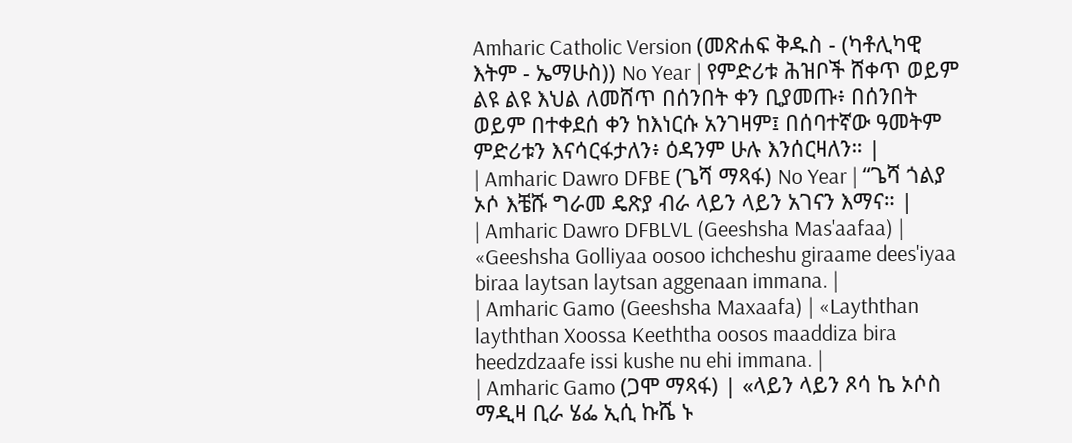Amharic Catholic Version (መጽሐፍ ቅዱስ - (ካቶሊካዊ እትም - ኤማሁስ)) No Year | የምድሪቱ ሕዝቦች ሸቀጥ ወይም ልዩ ልዩ እህል ለመሸጥ በሰንበት ቀን ቢያመጡ፥ በሰንበት ወይም በተቀደሰ ቀን ከእነርሱ አንገዛም፤ በሰባተኛው ዓመትም ምድሪቱን እናሳርፋታለን፥ ዕዳንም ሁሉ እንሰርዛለን። |
| Amharic Dawro DFBE (ጌሻ ማጻፋ) No Year | “ጌሻ ጎልያ ኦሶ እቼሹ ግራመ ዴጽያ ብራ ላይን ላይን አገናን እማና። |
| Amharic Dawro DFBLVL (Geeshsha Mas'aafaa) | «Geeshsha Golliyaa oosoo ichcheshu giraame dees'iyaa biraa laytsan laytsan aggenaan immana. |
| Amharic Gamo (Geeshsha Maxaafa) | «Layththan layththan Xoossa Keeththa oosos maaddiza bira heedzdzaafe issi kushe nu ehi immana. |
| Amharic Gamo (ጋሞ ማጻፋ) | «ላይን ላይን ጾሳ ኬ ኦሶስ ማዲዛ ቢራ ሄፌ ኢሲ ኩሼ ኑ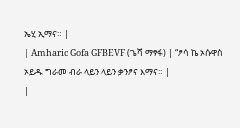ኤሂ ኢማና። |
| Amharic Gofa GFBEVF (ጌሻ ማፃፋ) | “ፆሳ ኬ ኦሱዋስ ኦይዱ ግራመ ብራ ላይን ላይን ቃንፆና እማና። |
|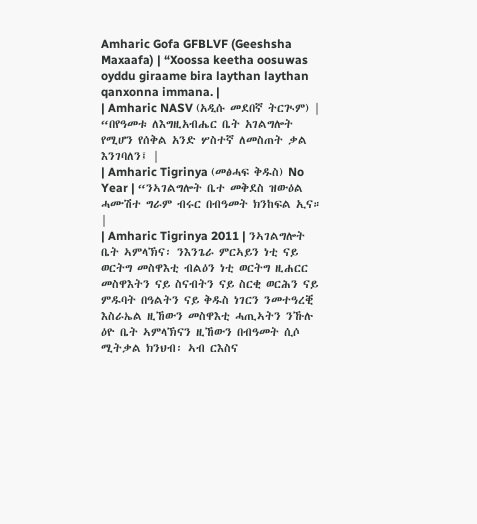Amharic Gofa GFBLVF (Geeshsha Maxaafa) | “Xoossa keetha oosuwas oyddu giraame bira laythan laythan qanxonna immana. |
| Amharic NASV (አዲሱ መደበኛ ትርጒም) | “በየዓመቱ ለእግዚአብሔር ቤት አገልግሎት የሚሆን የሰቅል አንድ ሦስተኛ ለመስጠት ቃል እንገባለን፤ |
| Amharic Tigrinya (መፅሓፍ ቅዱስ) No Year | “ንኣገልግሎት ቤተ መቅደስ ዝውዕል ሓሙሽተ ግራም ብሩር በብዓመት ክንከፍል ኢና። |
| Amharic Tigrinya 2011 | ንኣገልግሎት ቤት ኣምላኽና፡ ንእንጌራ ምርኣይን ነቲ ናይ ወርትግ መስዋእቲ ብልዕን ነቲ ወርትግ ዚሐርር መስዋእትን ናይ ስናብትን ናይ ስርቂ ወርሕን ናይ ምዱባት በዓልትን ናይ ቅዱስ ነገርን ንመተዓረቒ እስራኤል ዚኸውን መስዋእቲ ሓጢኣትን ንኹሉ ዕዮ ቤት ኣምላኽናን ዚኸውን በብዓመት ሲሶ ሚትቃል ክንህብ፡ ኣብ ርእስና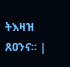ትእዛዝ ጸዐንና። |